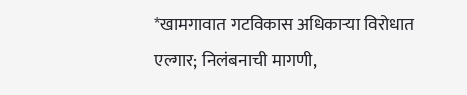*खामगावात गटविकास अधिकाऱ्या विरोधात एल्गार; निलंबनाची मागणी,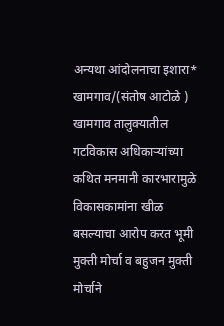अन्यथा आंदोलनाचा इशारा*
खामगाव/(संतोष आटोळे ) खामगाव तालुक्यातील गटविकास अधिकाऱ्यांच्या कथित मनमानी कारभारामुळे विकासकामांना खीळ बसल्याचा आरोप करत भूमी मुक्ती मोर्चा व बहुजन मुक्ती मोर्चाने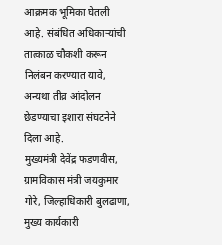आक्रमक भूमिका घेतली आहे. संबंधित अधिकाऱ्यांची तात्काळ चौकशी करून निलंबन करण्यात यावे, अन्यथा तीव्र आंदोलन छेडण्याचा इशारा संघटनेने दिला आहे.
मुख्यमंत्री देवेंद्र फडणवीस, ग्रामविकास मंत्री जयकुमार गोरे, जिल्हाधिकारी बुलढाणा, मुख्य कार्यकारी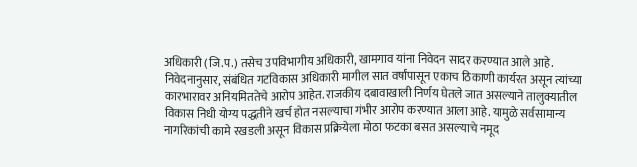अधिकारी (जि.प.) तसेच उपविभागीय अधिकारी, खामगाव यांना निवेदन सादर करण्यात आले आहे.
निवेदनानुसार, संबंधित गटविकास अधिकारी मागील सात वर्षांपासून एकाच ठिकाणी कार्यरत असून त्यांच्या कारभारावर अनियमिततेचे आरोप आहेत. राजकीय दबावाखाली निर्णय घेतले जात असल्याने तालुक्यातील विकास निधी योग्य पद्धतीने खर्च होत नसल्याचा गंभीर आरोप करण्यात आला आहे. यामुळे सर्वसामान्य नागरिकांची कामे रखडली असून विकास प्रक्रियेला मोठा फटका बसत असल्याचे नमूद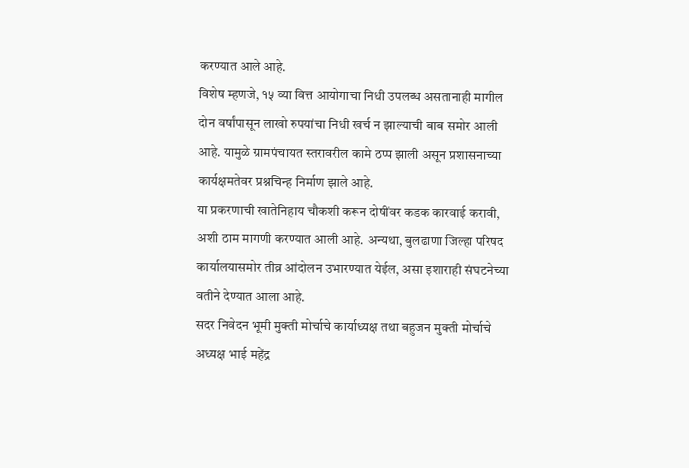करण्यात आले आहे.
विशेष म्हणजे, १५ व्या वित्त आयोगाचा निधी उपलब्ध असतानाही मागील दोन वर्षांपासून लाखो रुपयांचा निधी खर्च न झाल्याची बाब समोर आली आहे. यामुळे ग्रामपंचायत स्तरावरील कामे ठप्प झाली असून प्रशासनाच्या कार्यक्षमतेवर प्रश्नचिन्ह निर्माण झाले आहे.
या प्रकरणाची खातेनिहाय चौकशी करून दोषींवर कडक कारवाई करावी, अशी ठाम मागणी करण्यात आली आहे. अन्यथा, बुलढाणा जिल्हा परिषद कार्यालयासमोर तीव्र आंदोलन उभारण्यात येईल, असा इशाराही संघटनेच्या वतीने देण्यात आला आहे.
सदर निवेदन भूमी मुक्ती मोर्चाचे कार्याध्यक्ष तथा बहुजन मुक्ती मोर्चाचे अध्यक्ष भाई महेंद्र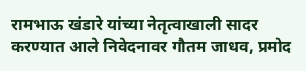रामभाऊ खंडारे यांच्या नेतृत्वाखाली सादर करण्यात आले निवेदनावर गौतम जाधव, प्रमोद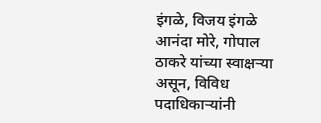इंगळे, विजय इंगळे आनंदा मोरे, गोपाल ठाकरे यांच्या स्वाक्षऱ्या असून, विविध पदाधिकाऱ्यांनी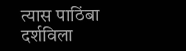त्यास पाठिंबा दर्शविला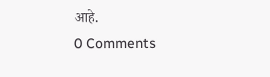आहे.
0 Comments